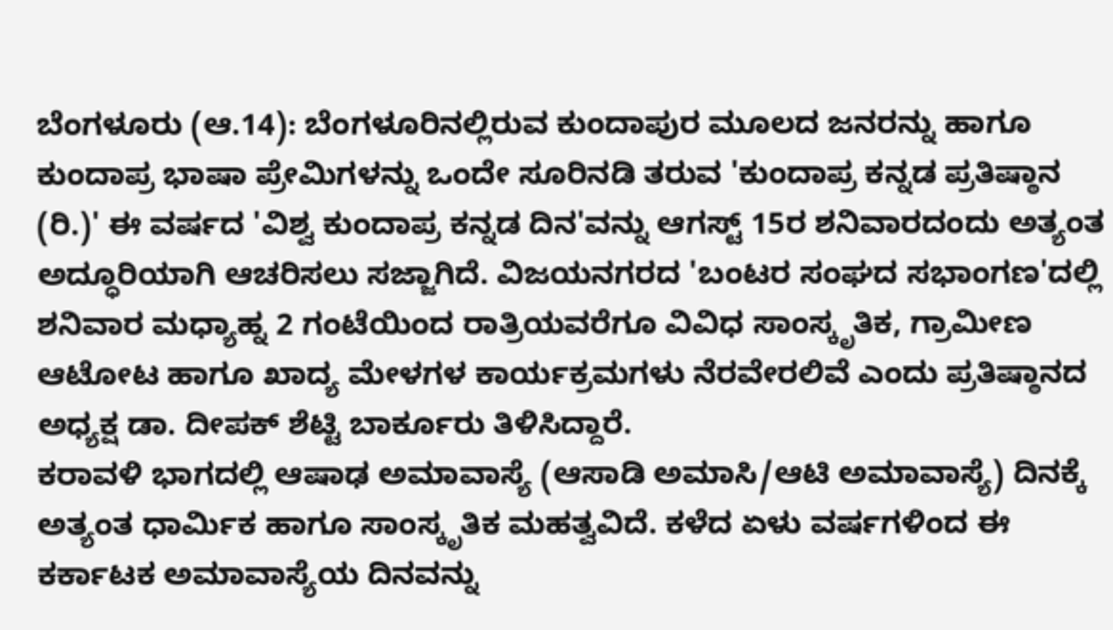ಬೆಂಗಳೂರು (ಆ.14): ಬೆಂಗಳೂರಿನಲ್ಲಿರುವ ಕುಂದಾಪುರ ಮೂಲದ ಜನರನ್ನು ಹಾಗೂ ಕುಂದಾಪ್ರ ಭಾಷಾ ಪ್ರೇಮಿಗಳನ್ನು ಒಂದೇ ಸೂರಿನಡಿ ತರುವ 'ಕುಂದಾಪ್ರ ಕನ್ನಡ ಪ್ರತಿಷ್ಠಾನ (ರಿ.)' ಈ ವರ್ಷದ 'ವಿಶ್ವ ಕುಂದಾಪ್ರ ಕನ್ನಡ ದಿನ'ವನ್ನು ಆಗಸ್ಟ್ 15ರ ಶನಿವಾರದಂದು ಅತ್ಯಂತ ಅದ್ಧೂರಿಯಾಗಿ ಆಚರಿಸಲು ಸಜ್ಜಾಗಿದೆ. ವಿಜಯನಗರದ 'ಬಂಟರ ಸಂಘದ ಸಭಾಂಗಣ'ದಲ್ಲಿ ಶನಿವಾರ ಮಧ್ಯಾಹ್ನ 2 ಗಂಟೆಯಿಂದ ರಾತ್ರಿಯವರೆಗೂ ವಿವಿಧ ಸಾಂಸ್ಕೃತಿಕ, ಗ್ರಾಮೀಣ ಆಟೋಟ ಹಾಗೂ ಖಾದ್ಯ ಮೇಳಗಳ ಕಾರ್ಯಕ್ರಮಗಳು ನೆರವೇರಲಿವೆ ಎಂದು ಪ್ರತಿಷ್ಠಾನದ ಅಧ್ಯಕ್ಷ ಡಾ. ದೀಪಕ್ ಶೆಟ್ಟಿ ಬಾರ್ಕೂರು ತಿಳಿಸಿದ್ದಾರೆ.
ಕರಾವಳಿ ಭಾಗದಲ್ಲಿ ಆಷಾಢ ಅಮಾವಾಸ್ಯೆ (ಆಸಾಡಿ ಅಮಾಸಿ/ಆಟಿ ಅಮಾವಾಸ್ಯೆ) ದಿನಕ್ಕೆ ಅತ್ಯಂತ ಧಾರ್ಮಿಕ ಹಾಗೂ ಸಾಂಸ್ಕೃತಿಕ ಮಹತ್ವವಿದೆ. ಕಳೆದ ಏಳು ವರ್ಷಗಳಿಂದ ಈ ಕರ್ಕಾಟಕ ಅಮಾವಾಸ್ಯೆಯ ದಿನವನ್ನು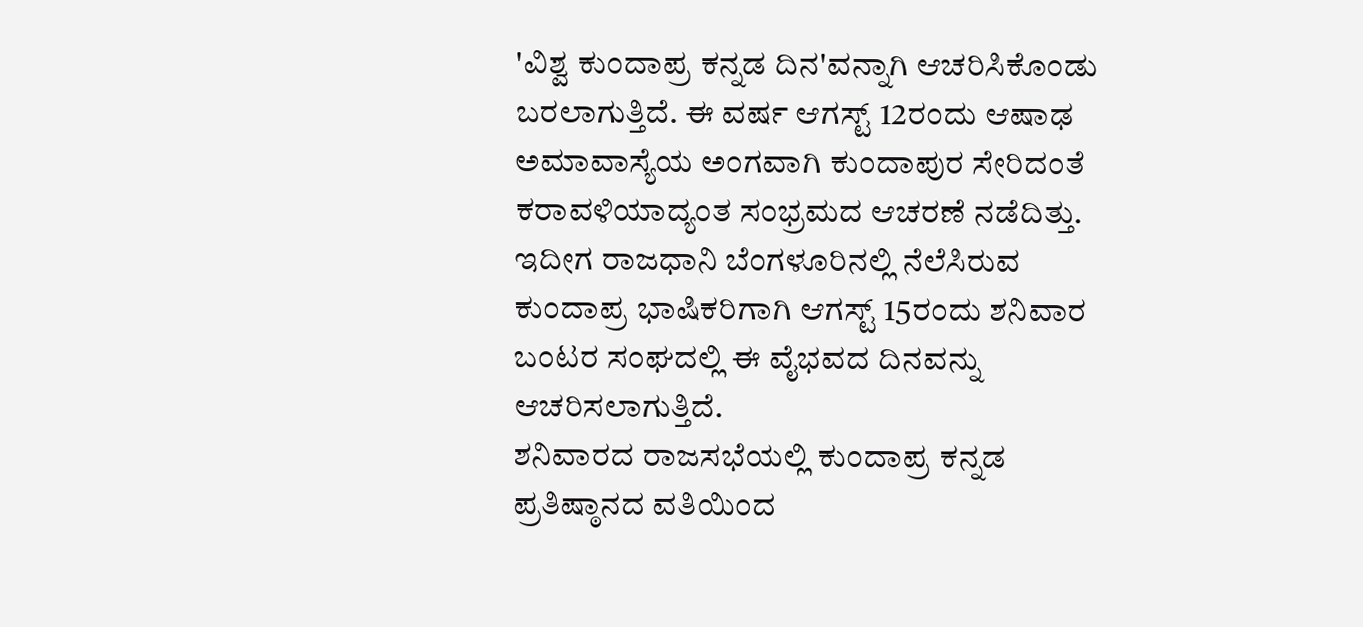'ವಿಶ್ವ ಕುಂದಾಪ್ರ ಕನ್ನಡ ದಿನ'ವನ್ನಾಗಿ ಆಚರಿಸಿಕೊಂಡು ಬರಲಾಗುತ್ತಿದೆ. ಈ ವರ್ಷ ಆಗಸ್ಟ್ 12ರಂದು ಆಷಾಢ ಅಮಾವಾಸ್ಯೆಯ ಅಂಗವಾಗಿ ಕುಂದಾಪುರ ಸೇರಿದಂತೆ ಕರಾವಳಿಯಾದ್ಯಂತ ಸಂಭ್ರಮದ ಆಚರಣೆ ನಡೆದಿತ್ತು. ಇದೀಗ ರಾಜಧಾನಿ ಬೆಂಗಳೂರಿನಲ್ಲಿ ನೆಲೆಸಿರುವ ಕುಂದಾಪ್ರ ಭಾಷಿಕರಿಗಾಗಿ ಆಗಸ್ಟ್ 15ರಂದು ಶನಿವಾರ ಬಂಟರ ಸಂಘದಲ್ಲಿ ಈ ವೈಭವದ ದಿನವನ್ನು ಆಚರಿಸಲಾಗುತ್ತಿದೆ.
ಶನಿವಾರದ ರಾಜಸಭೆಯಲ್ಲಿ ಕುಂದಾಪ್ರ ಕನ್ನಡ ಪ್ರತಿಷ್ಠಾನದ ವತಿಯಿಂದ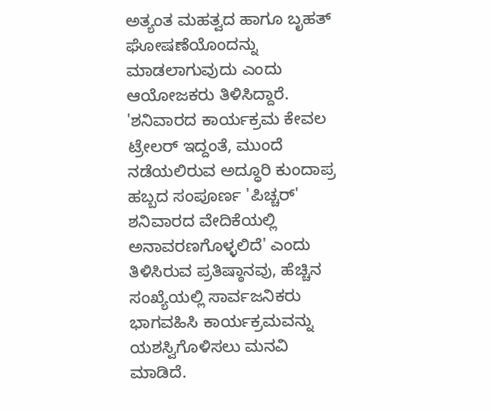ಅತ್ಯಂತ ಮಹತ್ವದ ಹಾಗೂ ಬೃಹತ್ ಘೋಷಣೆಯೊಂದನ್ನು ಮಾಡಲಾಗುವುದು ಎಂದು ಆಯೋಜಕರು ತಿಳಿಸಿದ್ದಾರೆ. 'ಶನಿವಾರದ ಕಾರ್ಯಕ್ರಮ ಕೇವಲ ಟ್ರೇಲರ್ ಇದ್ದಂತೆ, ಮುಂದೆ ನಡೆಯಲಿರುವ ಅದ್ಧೂರಿ ಕುಂದಾಪ್ರ ಹಬ್ಬದ ಸಂಪೂರ್ಣ 'ಪಿಚ್ಚರ್' ಶನಿವಾರದ ವೇದಿಕೆಯಲ್ಲಿ ಅನಾವರಣಗೊಳ್ಳಲಿದೆ' ಎಂದು ತಿಳಿಸಿರುವ ಪ್ರತಿಷ್ಠಾನವು, ಹೆಚ್ಚಿನ ಸಂಖ್ಯೆಯಲ್ಲಿ ಸಾರ್ವಜನಿಕರು ಭಾಗವಹಿಸಿ ಕಾರ್ಯಕ್ರಮವನ್ನು ಯಶಸ್ವಿಗೊಳಿಸಲು ಮನವಿ ಮಾಡಿದೆ.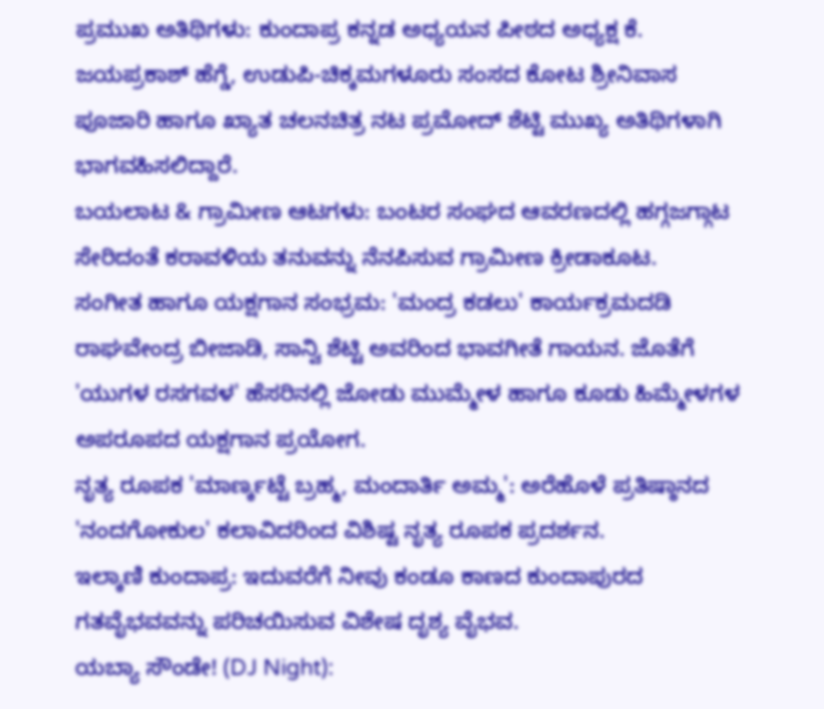ಪ್ರಮುಖ ಅತಿಥಿಗಳು: ಕುಂದಾಪ್ರ ಕನ್ನಡ ಅಧ್ಯಯನ ಪೀಠದ ಅಧ್ಯಕ್ಷ ಕೆ. ಜಯಪ್ರಕಾಶ್ ಹೆಗ್ಡೆ, ಉಡುಪಿ-ಚಿಕ್ಕಮಗಳೂರು ಸಂಸದ ಕೋಟ ಶ್ರೀನಿವಾಸ ಪೂಜಾರಿ ಹಾಗೂ ಖ್ಯಾತ ಚಲನಚಿತ್ರ ನಟ ಪ್ರಮೋದ್ ಶೆಟ್ಟಿ ಮುಖ್ಯ ಅತಿಥಿಗಳಾಗಿ ಭಾಗವಹಿಸಲಿದ್ದಾರೆ.
ಬಯಲಾಟ & ಗ್ರಾಮೀಣ ಆಟಗಳು: ಬಂಟರ ಸಂಘದ ಆವರಣದಲ್ಲಿ ಹಗ್ಗಜಗ್ಗಾಟ ಸೇರಿದಂತೆ ಕರಾವಳಿಯ ತನುವನ್ನು ನೆನಪಿಸುವ ಗ್ರಾಮೀಣ ಕ್ರೀಡಾಕೂಟ.
ಸಂಗೀತ ಹಾಗೂ ಯಕ್ಷಗಾನ ಸಂಭ್ರಮ: 'ಮಂದ್ರ ಕಡಲು' ಕಾರ್ಯಕ್ರಮದಡಿ ರಾಘವೇಂದ್ರ ಬೀಜಾಡಿ, ಸಾನ್ವಿ ಶೆಟ್ಟಿ ಅವರಿಂದ ಭಾವಗೀತೆ ಗಾಯನ. ಜೊತೆಗೆ 'ಯುಗಳ ರಸಗವಳ' ಹೆಸರಿನಲ್ಲಿ ಜೋಡು ಮುಮ್ಮೇಳ ಹಾಗೂ ಕೂಡು ಹಿಮ್ಮೇಳಗಳ ಅಪರೂಪದ ಯಕ್ಷಗಾನ ಪ್ರಯೋಗ.
ನೃತ್ಯ ರೂಪಕ 'ಮಾರ್ಣ್ಕಟ್ಟೆ ಬ್ರಹ್ಮ, ಮಂದಾರ್ತಿ ಅಮ್ಮ': ಅರೆಹೊಳೆ ಪ್ರತಿಷ್ಠಾನದ 'ನಂದಗೋಕುಲ' ಕಲಾವಿದರಿಂದ ವಿಶಿಷ್ಟ ನೃತ್ಯ ರೂಪಕ ಪ್ರದರ್ಶನ.
ಇಲ್ಕಾಣಿ ಕುಂದಾಪ್ರ: ಇದುವರೆಗೆ ನೀವು ಕಂಡೂ ಕಾಣದ ಕುಂದಾಪುರದ ಗತವೈಭವವನ್ನು ಪರಿಚಯಿಸುವ ವಿಶೇಷ ದೃಶ್ಯ ವೈಭವ.
ಯಬ್ಯಾ ಸೌಂಡೇ! (DJ Night):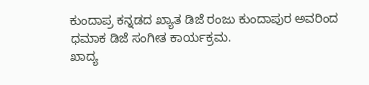ಕುಂದಾಪ್ರ ಕನ್ನಡದ ಖ್ಯಾತ ಡಿಜೆ ರಂಜು ಕುಂದಾಪುರ ಅವರಿಂದ ಧಮಾಕ ಡಿಜೆ ಸಂಗೀತ ಕಾರ್ಯಕ್ರಮ.
ಖಾದ್ಯ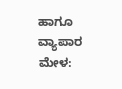ಹಾಗೂ ವ್ಯಾಪಾರ ಮೇಳ: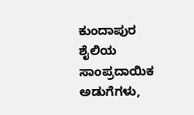ಕುಂದಾಪುರ ಶೈಲಿಯ ಸಾಂಪ್ರದಾಯಿಕ ಅಡುಗೆಗಳು,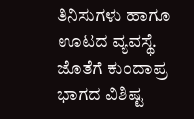ತಿನಿಸುಗಳು ಹಾಗೂ ಊಟದ ವ್ಯವಸ್ಥೆ. ಜೊತೆಗೆ ಕುಂದಾಪ್ರ ಭಾಗದ ವಿಶಿಷ್ಟ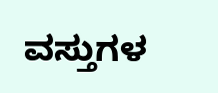ವಸ್ತುಗಳ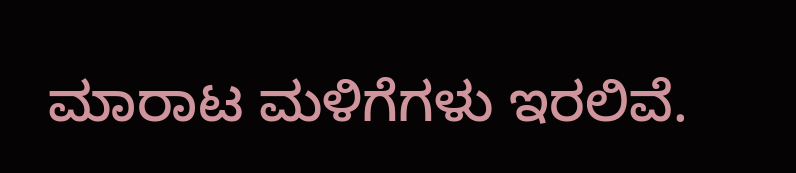ಮಾರಾಟ ಮಳಿಗೆಗಳು ಇರಲಿವೆ.